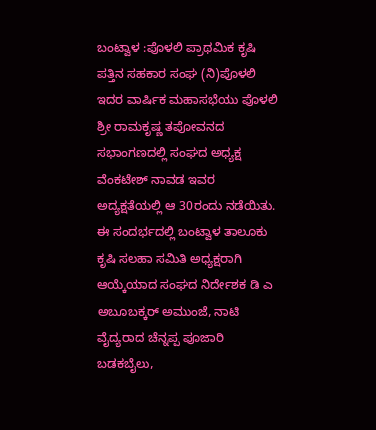ಬಂಟ್ವಾಳ :ಪೊಳಲಿ ಪ್ರಾಥಮಿಕ ಕೃಷಿ ಪತ್ತಿನ ಸಹಕಾರ ಸಂಘ (ನಿ)ಪೊಳಲಿ ಇದರ ವಾರ್ಷಿಕ ಮಹಾಸಭೆಯು ಪೊಳಲಿ ಶ್ರೀ ರಾಮಕೃಷ್ಣ ತಪೋವನದ ಸಭಾಂಗಣದಲ್ಲಿ ಸಂಘದ ಅಧ್ಯಕ್ಷ ವೆಂಕಟೇಶ್ ನಾವಡ ಇವರ ಅದ್ಯಕ್ಷತೆಯಲ್ಲಿ ಆ 30ರಂದು ನಡೆಯಿತು.
ಈ ಸಂದರ್ಭದಲ್ಲಿ ಬಂಟ್ವಾಳ ತಾಲೂಕು ಕೃಷಿ ಸಲಹಾ ಸಮಿತಿ ಅಧ್ಯಕ್ಷರಾಗಿ ಆಯ್ಕೆಯಾದ ಸಂಘದ ನಿರ್ದೇಶಕ ಡಿ ಎ ಅಬೂಬಕ್ಕರ್ ಅಮುಂಜೆ, ನಾಟಿ ವೈದ್ಯರಾದ ಚೆನ್ನಪ್ಪ ಪೂಜಾರಿ ಬಡಕಬೈಲು,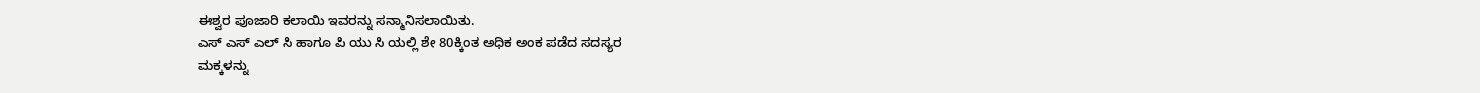ಈಶ್ವರ ಪೂಜಾರಿ ಕಲಾಯಿ ಇವರನ್ನು ಸನ್ಮಾನಿಸಲಾಯಿತು.
ಎಸ್ ಎಸ್ ಎಲ್ ಸಿ ಹಾಗೂ ಪಿ ಯು ಸಿ ಯಲ್ಲಿ ಶೇ 80ಕ್ಕಿಂತ ಅಧಿಕ ಅಂಕ ಪಡೆದ ಸದಸ್ಯರ
ಮಕ್ಕಳನ್ನು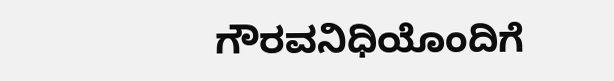ಗೌರವನಿಧಿಯೊಂದಿಗೆ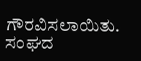ಗೌರವಿಸಲಾಯಿತು.
ಸಂಘದ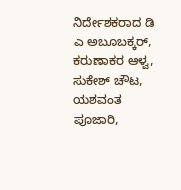ನಿರ್ದೇಶಕರಾದ ಡಿ ಎ ಅಬೂಬಕ್ಕರ್, ಕರುಣಾಕರ ಆಳ್ವ, ಸುಕೇಶ್ ಚೌಟ, ಯಶವಂತ ಪೂಜಾರಿ,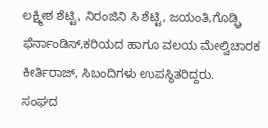ಲಕ್ಷ್ಮೀಶ ಶೆಟ್ಟಿ, ನಿರಂಜಿನಿ ಸಿ ಶೆಟ್ಟಿ, ಜಯಂತಿ,ಗೊಡ್ಫ್ರಿ ಫೆರ್ನಾಂಡಿಸ್,ಕರಿಯದ ಹಾಗೂ ವಲಯ ಮೇಲ್ವಿಚಾರಕ ಕೀರ್ತಿರಾಜ್, ಸಿಬಂದಿಗಳು ಉಪಸ್ಥಿತರಿದ್ದರು.
ಸಂಘದ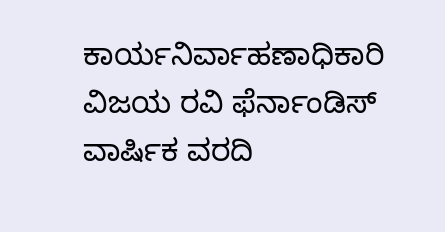ಕಾರ್ಯನಿರ್ವಾಹಣಾಧಿಕಾರಿ ವಿಜಯ ರವಿ ಫೆರ್ನಾಂಡಿಸ್ ವಾರ್ಷಿಕ ವರದಿ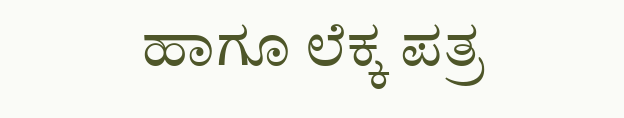ಹಾಗೂ ಲೆಕ್ಕ ಪತ್ರ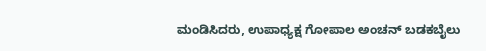ಮಂಡಿಸಿದರು, ಉಪಾಧ್ಯಕ್ಷ ಗೋಪಾಲ ಅಂಚನ್ ಬಡಕಬೈಲು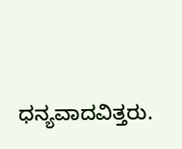ಧನ್ಯವಾದವಿತ್ತರು.